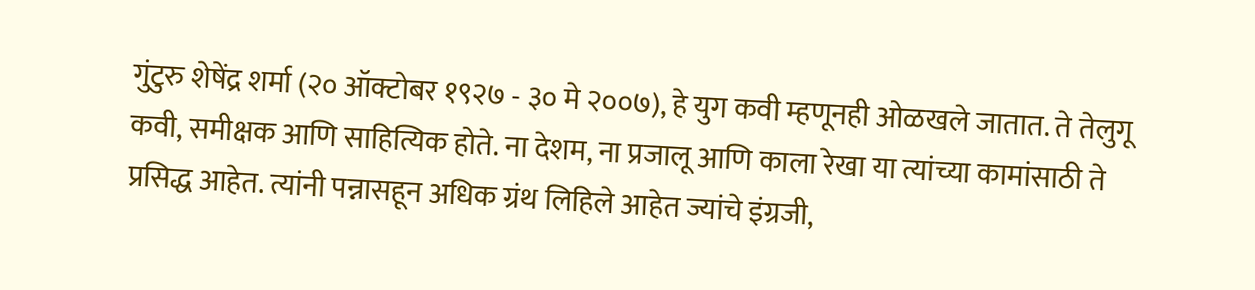गुंटुरु शेषेंद्र शर्मा (२० ऑक्टोबर १९२७ - ३० मे २००७), हे युग कवी म्हणूनही ओळखले जातात. ते तेलुगू कवी, समीक्षक आणि साहित्यिक होते. ना देशम, ना प्रजालू आणि काला रेखा या त्यांच्या कामांसाठी ते प्रसिद्ध आहेत. त्यांनी पन्नासहून अधिक ग्रंथ लिहिले आहेत ज्यांचे इंग्रजी,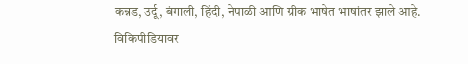कन्नड, उर्दू, बंगाली, हिंदी, नेपाळी आणि ग्रीक भाषेत भाषांतर झाले आहे.
विकिपीडियावर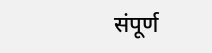संपूर्ण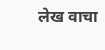लेख वाचा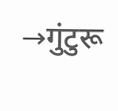→गुंटुरू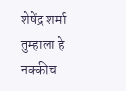शेषेंद्र शर्मा
तुम्हाला हे नक्कीच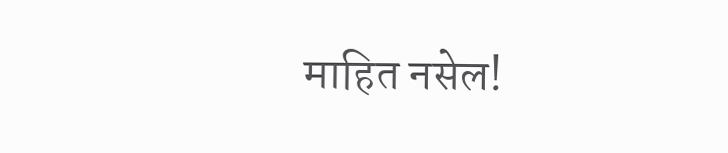माहित नसेल!